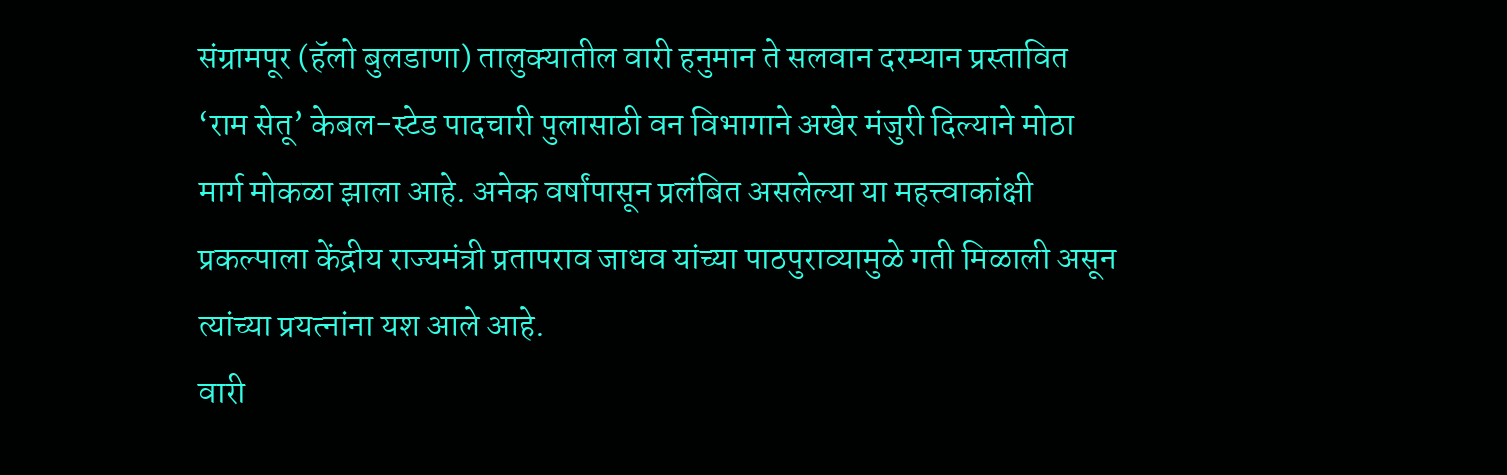संग्रामपूर (हॅलो बुलडाणा) तालुक्यातील वारी हनुमान ते सलवान दरम्यान प्रस्तावित ‘राम सेतू’ केबल-स्टेड पादचारी पुलासाठी वन विभागाने अखेर मंजुरी दिल्याने मोठा मार्ग मोकळा झाला आहे. अनेक वर्षांपासून प्रलंबित असलेल्या या महत्त्वाकांक्षी प्रकल्पाला केंद्रीय राज्यमंत्री प्रतापराव जाधव यांच्या पाठपुराव्यामुळे गती मिळाली असून त्यांच्या प्रयत्नांना यश आले आहे.
वारी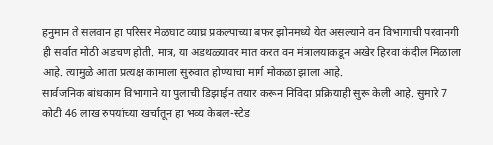हनुमान ते सलवान हा परिसर मेळघाट व्याघ्र प्रकल्पाच्या बफर झोनमध्ये येत असल्याने वन विभागाची परवानगी ही सर्वात मोठी अडचण होती. मात्र, या अडथळ्यावर मात करत वन मंत्रालयाकडून अखेर हिरवा कंदील मिळाला आहे. त्यामुळे आता प्रत्यक्ष कामाला सुरुवात होण्याचा मार्ग मोकळा झाला आहे.
सार्वजनिक बांधकाम विभागाने या पुलाची डिझाईन तयार करून निविदा प्रक्रियाही सुरू केली आहे. सुमारे 7 कोटी 46 लाख रुपयांच्या खर्चातून हा भव्य केबल-स्टेड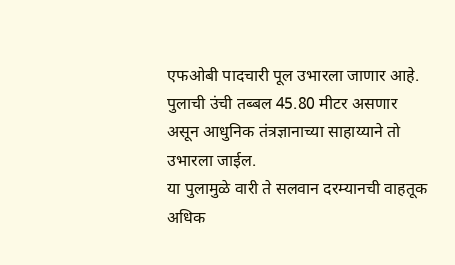एफओबी पादचारी पूल उभारला जाणार आहे. पुलाची उंची तब्बल 45.80 मीटर असणार असून आधुनिक तंत्रज्ञानाच्या साहाय्याने तो उभारला जाईल.
या पुलामुळे वारी ते सलवान दरम्यानची वाहतूक अधिक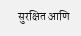सुरक्षित आणि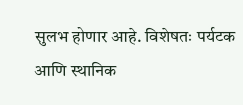सुलभ होणार आहे. विशेषतः पर्यटक आणि स्थानिक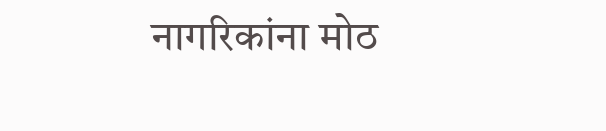नागरिकांना मोठ